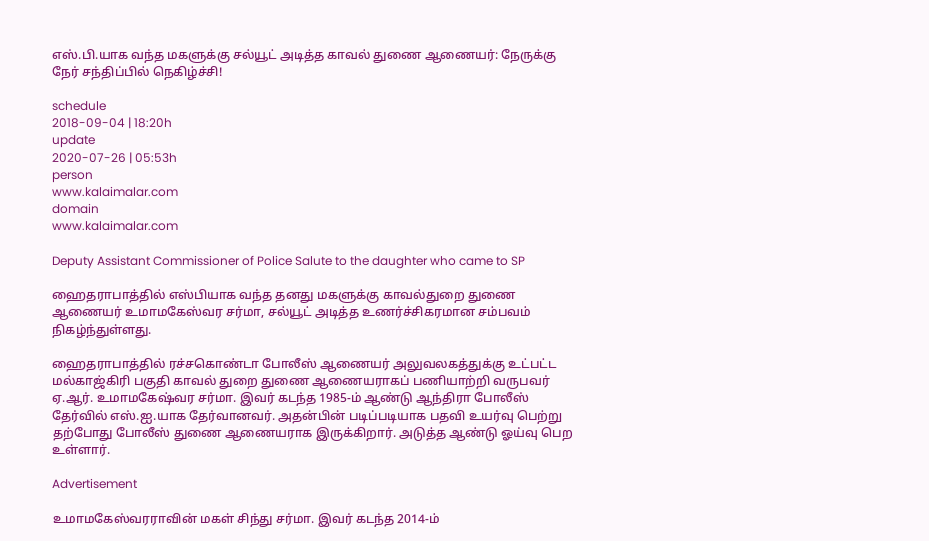எஸ்.பி.யாக வந்த மகளுக்கு சல்யூட் அடித்த காவல் துணை ஆணையர்: நேருக்கு நேர் சந்திப்பில் நெகிழ்ச்சி!

schedule
2018-09-04 | 18:20h
update
2020-07-26 | 05:53h
person
www.kalaimalar.com
domain
www.kalaimalar.com

Deputy Assistant Commissioner of Police Salute to the daughter who came to SP

ஹைதராபாத்தில் எஸ்பியாக வந்த தனது மகளுக்கு காவல்துறை துணை ஆணையர் உமாமகேஸ்வர சர்மா, சல்யூட் அடித்த உணர்ச்சிகரமான சம்பவம் நிகழ்ந்துள்ளது.

ஹைதராபாத்தில் ரச்சகொண்டா போலீஸ் ஆணையர் அலுவலகத்துக்கு உட்பட்ட மல்காஜ்கிரி பகுதி காவல் துறை துணை ஆணையராகப் பணியாற்றி வருபவர் ஏ.ஆர். உமாமகேஷ்வர சர்மா. இவர் கடந்த 1985-ம் ஆண்டு ஆந்திரா போலீஸ் தேர்வில் எஸ்.ஐ.யாக தேர்வானவர். அதன்பின் படிப்படியாக பதவி உயர்வு பெற்று தற்போது போலீஸ் துணை ஆணையராக இருக்கிறார். அடுத்த ஆண்டு ஓய்வு பெற உள்ளார்.

Advertisement

உமாமகேஸ்வரராவின் மகள் சிந்து சர்மா. இவர் கடந்த 2014-ம்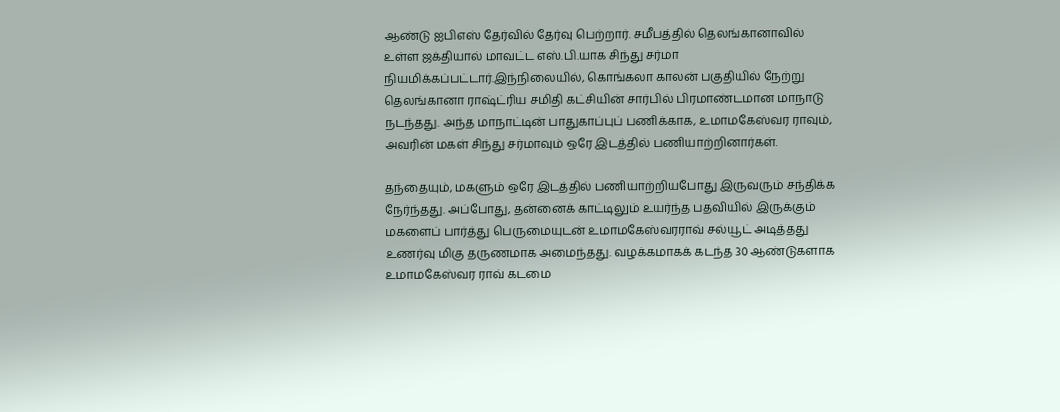ஆண்டு ஐபிஎஸ் தேர்வில் தேர்வு பெற்றார். சமீபத்தில் தெலங்கானாவில் உள்ள ஜக்தியால் மாவட்ட எஸ்.பி.யாக சிந்து சர்மா நியமிக்கப்பட்டார்.இந்நிலையில், கொங்கலா காலன் பகுதியில் நேற்று தெலங்கானா ராஷ்ட்ரிய சமிதி கட்சியின் சார்பில் பிரமாண்டமான மாநாடு நடந்தது. அந்த மாநாட்டின் பாதுகாப்புப் பணிக்காக, உமாமகேஸ்வர ராவும், அவரின் மகள் சிந்து சர்மாவும் ஒரே இடத்தில் பணியாற்றினார்கள்.

தந்தையும், மகளும் ஒரே இடத்தில் பணியாற்றியபோது இருவரும் சந்திக்க நேர்ந்தது. அப்போது, தன்னைக் காட்டிலும் உயர்ந்த பதவியில் இருக்கும் மகளைப் பார்த்து பெருமையுடன் உமாமகேஸ்வரராவ் சல்யூட் அடித்தது உணர்வு மிகு தருணமாக அமைந்தது. வழக்கமாகக் கடந்த 30 ஆண்டுகளாக உமாமகேஸ்வர ராவ் கடமை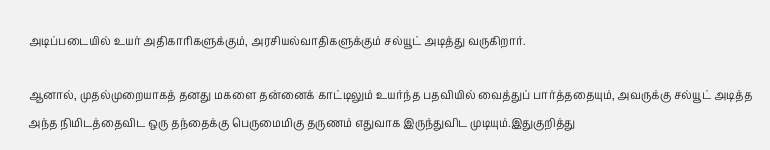அடிப்படையில் உயர் அதிகாரிகளுக்கும், அரசியல்வாதிகளுக்கும் சல்யூட் அடித்து வருகிறார்.

ஆனால், முதல்முறையாகத் தனது மகளை தன்னைக் காட்டிலும் உயர்ந்த பதவியில் வைத்துப் பார்த்ததையும், அவருக்கு சல்யூட் அடித்த அந்த நிமிடத்தைவிட ஒரு தந்தைக்கு பெருமைமிகு தருணம் எதுவாக இருந்துவிட முடியும்.இதுகுறித்து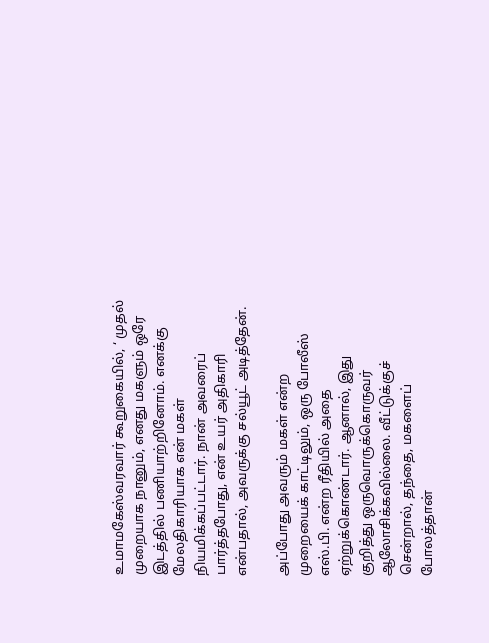உமாமகேஸ்வரவார் கூறுகையில், ‘ முதல் முறையாக நானும், எனது மகளும் ஒரே இடத்தில் பணியாற்றினோம். எனக்கு மேலதிகாரியாக என் மகள் நியமிக்கப்பட்டார். நான் அவரைப் பார்த்தபோது, என் உயர் அதிகாரி என்பதால், அவருக்கு சல்யூட் அடித்தேன்.

அப்போது அவரும் மகள் என்ற முறையைக் காட்டிலும், ஒரு போலீஸ் எஸ்.பி. என்ற ரீதியில் அதை ஏற்றுக்கொண்டார். ஆனால், இது குறித்து ஒருவொருக்கொருவர் ஆலோசிக்கவில்லை. வீட்டுக்குச் சென்றால், தந்தை, மகளைப் போலத்தான்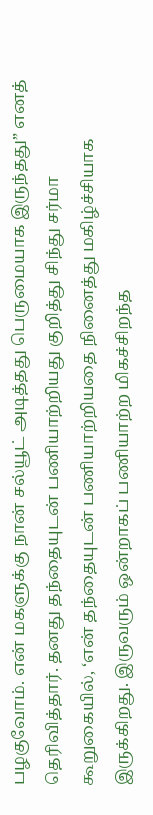பழகுவோம். என் மகளுக்கு நான் சல்யூட் அடித்தது பெருமையாக இருந்தது” எனத் தெரிவித்தார். தனது தந்தையுடன் பணியாற்றியது குறித்து சிந்து சர்மா கூறுகையில், ‘என் தந்தையுடன் பணியாற்றியதை நினைத்து மகிழ்ச்சியாக இருக்கிறது. இருவரும் ஒன்றாகப் பணியாற்ற மிகச்சிறந்த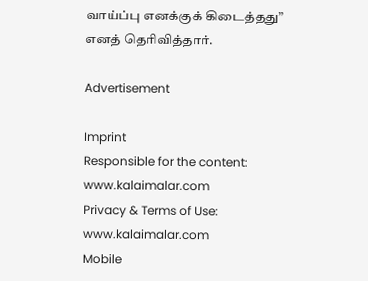வாய்ப்பு எனக்குக் கிடைத்தது” எனத் தெரிவித்தார்.

Advertisement

Imprint
Responsible for the content:
www.kalaimalar.com
Privacy & Terms of Use:
www.kalaimalar.com
Mobile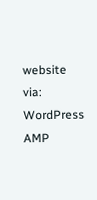website via:
WordPress AMP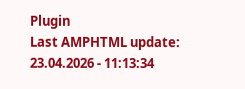Plugin
Last AMPHTML update:
23.04.2026 - 11:13:34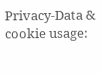Privacy-Data & cookie usage: